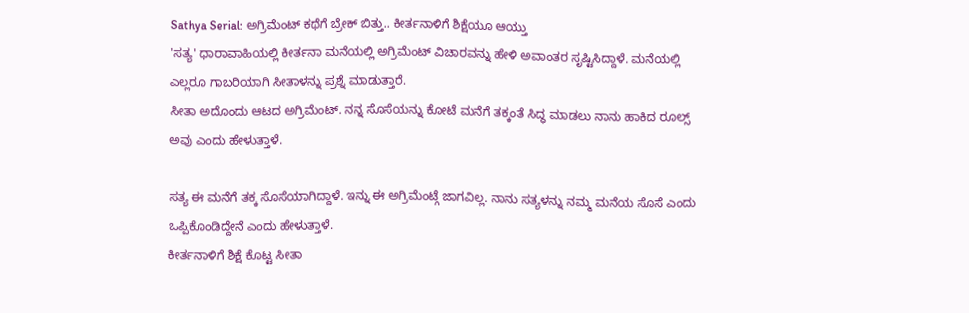Sathya Serial: ಅಗ್ರಿಮೆಂಟ್ ಕಥೆಗೆ ಬ್ರೇಕ್ ಬಿತ್ತು.. ಕೀರ್ತನಾಳಿಗೆ ಶಿಕ್ಷೆಯೂ ಆಯ್ತು
'ಸತ್ಯ' ಧಾರಾವಾಹಿಯಲ್ಲಿ ಕೀರ್ತನಾ ಮನೆಯಲ್ಲಿ ಅಗ್ರಿಮೆಂಟ್ ವಿಚಾರವನ್ನು ಹೇಳಿ ಅವಾಂತರ ಸೃಷ್ಟಿಸಿದ್ದಾಳೆ. ಮನೆಯಲ್ಲಿ ಎಲ್ಲರೂ ಗಾಬರಿಯಾಗಿ ಸೀತಾಳನ್ನು ಪ್ರಶ್ನೆ ಮಾಡುತ್ತಾರೆ.
ಸೀತಾ ಅದೊಂದು ಆಟದ ಅಗ್ರಿಮೆಂಟ್. ನನ್ನ ಸೊಸೆಯನ್ನು ಕೋಟೆ ಮನೆಗೆ ತಕ್ಕಂತೆ ಸಿದ್ಧ ಮಾಡಲು ನಾನು ಹಾಕಿದ ರೂಲ್ಸ್ ಅವು ಎಂದು ಹೇಳುತ್ತಾಳೆ.

ಸತ್ಯ ಈ ಮನೆಗೆ ತಕ್ಕ ಸೊಸೆಯಾಗಿದ್ದಾಳೆ. ಇನ್ನು ಈ ಅಗ್ರಿಮೆಂಟ್ಗೆ ಜಾಗವಿಲ್ಲ. ನಾನು ಸತ್ಯಳನ್ನು ನಮ್ಮ ಮನೆಯ ಸೊಸೆ ಎಂದು ಒಪ್ಪಿಕೊಂಡಿದ್ದೇನೆ ಎಂದು ಹೇಳುತ್ತಾಳೆ.
ಕೀರ್ತನಾಳಿಗೆ ಶಿಕ್ಷೆ ಕೊಟ್ಟ ಸೀತಾ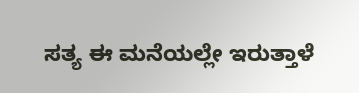ಸತ್ಯ ಈ ಮನೆಯಲ್ಲೇ ಇರುತ್ತಾಳೆ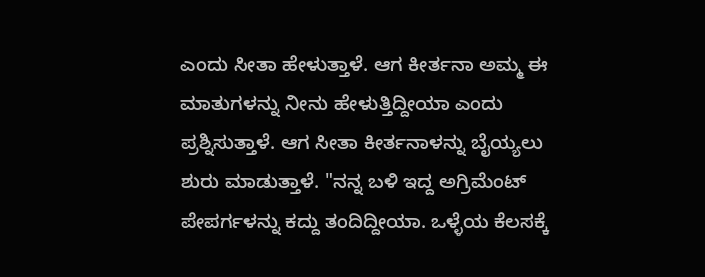ಎಂದು ಸೀತಾ ಹೇಳುತ್ತಾಳೆ. ಆಗ ಕೀರ್ತನಾ ಅಮ್ಮ ಈ ಮಾತುಗಳನ್ನು ನೀನು ಹೇಳುತ್ತಿದ್ದೀಯಾ ಎಂದು ಪ್ರಶ್ನಿಸುತ್ತಾಳೆ. ಆಗ ಸೀತಾ ಕೀರ್ತನಾಳನ್ನು ಬೈಯ್ಯಲು ಶುರು ಮಾಡುತ್ತಾಳೆ. "ನನ್ನ ಬಳಿ ಇದ್ದ ಅಗ್ರಿಮೆಂಟ್ ಪೇಪರ್ಗಳನ್ನು ಕದ್ದು ತಂದಿದ್ದೀಯಾ. ಒಳ್ಳೆಯ ಕೆಲಸಕ್ಕೆ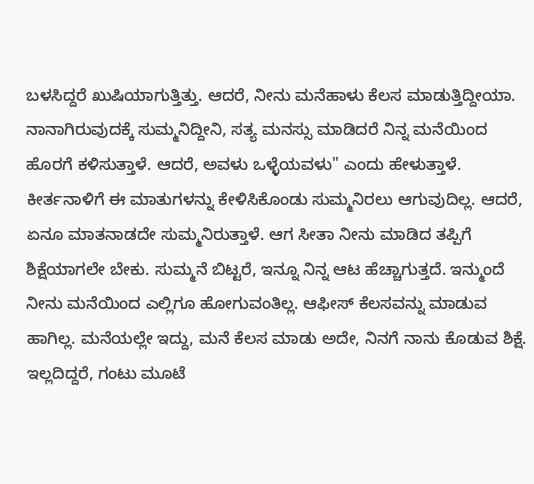ಬಳಸಿದ್ದರೆ ಖುಷಿಯಾಗುತ್ತಿತ್ತು. ಆದರೆ, ನೀನು ಮನೆಹಾಳು ಕೆಲಸ ಮಾಡುತ್ತಿದ್ದೀಯಾ. ನಾನಾಗಿರುವುದಕ್ಕೆ ಸುಮ್ಮನಿದ್ದೀನಿ, ಸತ್ಯ ಮನಸ್ಸು ಮಾಡಿದರೆ ನಿನ್ನ ಮನೆಯಿಂದ ಹೊರಗೆ ಕಳಿಸುತ್ತಾಳೆ. ಆದರೆ, ಅವಳು ಒಳ್ಳೆಯವಳು" ಎಂದು ಹೇಳುತ್ತಾಳೆ. ಕೀರ್ತನಾಳಿಗೆ ಈ ಮಾತುಗಳನ್ನು ಕೇಳಿಸಿಕೊಂಡು ಸುಮ್ಮನಿರಲು ಆಗುವುದಿಲ್ಲ. ಆದರೆ, ಏನೂ ಮಾತನಾಡದೇ ಸುಮ್ಮನಿರುತ್ತಾಳೆ. ಆಗ ಸೀತಾ ನೀನು ಮಾಡಿದ ತಪ್ಪಿಗೆ ಶಿಕ್ಷೆಯಾಗಲೇ ಬೇಕು. ಸುಮ್ಮನೆ ಬಿಟ್ಟರೆ, ಇನ್ನೂ ನಿನ್ನ ಆಟ ಹೆಚ್ಚಾಗುತ್ತದೆ. ಇನ್ಮುಂದೆ ನೀನು ಮನೆಯಿಂದ ಎಲ್ಲಿಗೂ ಹೋಗುವಂತಿಲ್ಲ. ಆಫೀಸ್ ಕೆಲಸವನ್ನು ಮಾಡುವ ಹಾಗಿಲ್ಲ. ಮನೆಯಲ್ಲೇ ಇದ್ದು, ಮನೆ ಕೆಲಸ ಮಾಡು ಅದೇ, ನಿನಗೆ ನಾನು ಕೊಡುವ ಶಿಕ್ಷೆ. ಇಲ್ಲದಿದ್ದರೆ, ಗಂಟು ಮೂಟೆ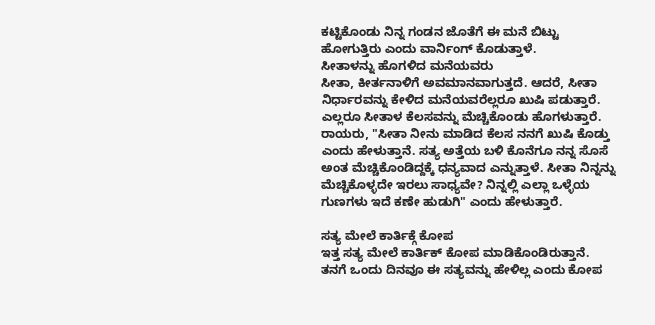ಕಟ್ಟಿಕೊಂಡು ನಿನ್ನ ಗಂಡನ ಜೊತೆಗೆ ಈ ಮನೆ ಬಿಟ್ಟು ಹೋಗುತ್ತಿರು ಎಂದು ವಾರ್ನಿಂಗ್ ಕೊಡುತ್ತಾಳೆ.
ಸೀತಾಳನ್ನು ಹೊಗಳಿದ ಮನೆಯವರು
ಸೀತಾ, ಕೀರ್ತನಾಳಿಗೆ ಅವಮಾನವಾಗುತ್ತದೆ. ಆದರೆ, ಸೀತಾ ನಿರ್ಧಾರವನ್ನು ಕೇಳಿದ ಮನೆಯವರೆಲ್ಲರೂ ಖುಷಿ ಪಡುತ್ತಾರೆ. ಎಲ್ಲರೂ ಸೀತಾಳ ಕೆಲಸವನ್ನು ಮೆಚ್ಚಿಕೊಂಡು ಹೊಗಳುತ್ತಾರೆ. ರಾಯರು, "ಸೀತಾ ನೀನು ಮಾಡಿದ ಕೆಲಸ ನನಗೆ ಖುಷಿ ಕೊಡ್ತು ಎಂದು ಹೇಳುತ್ತಾನೆ. ಸತ್ಯ ಅತ್ತೆಯ ಬಳಿ ಕೊನೆಗೂ ನನ್ನ ಸೊಸೆ ಅಂತ ಮೆಚ್ಚಿಕೊಂಡಿದ್ದಕ್ಕೆ ಧನ್ಯವಾದ ಎನ್ನುತ್ತಾಳೆ. ಸೀತಾ ನಿನ್ನನ್ನು ಮೆಚ್ಚಿಕೊಳ್ಳದೇ ಇರಲು ಸಾಧ್ಯವೇ? ನಿನ್ನಲ್ಲಿ ಎಲ್ಲಾ ಒಳ್ಳೆಯ ಗುಣಗಳು ಇದೆ ಕಣೇ ಹುಡುಗಿ" ಎಂದು ಹೇಳುತ್ತಾರೆ.

ಸತ್ಯ ಮೇಲೆ ಕಾರ್ತಿಕ್ಗೆ ಕೋಪ
ಇತ್ತ ಸತ್ಯ ಮೇಲೆ ಕಾರ್ತಿಕ್ ಕೋಪ ಮಾಡಿಕೊಂಡಿರುತ್ತಾನೆ. ತನಗೆ ಒಂದು ದಿನವೂ ಈ ಸತ್ಯವನ್ನು ಹೇಳಿಲ್ಲ ಎಂದು ಕೋಪ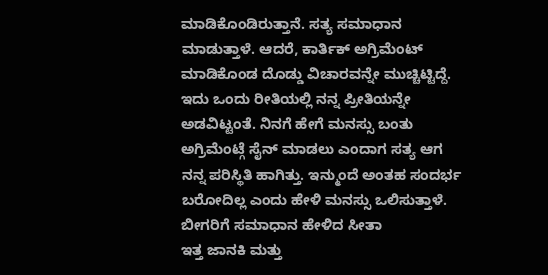ಮಾಡಿಕೊಂಡಿರುತ್ತಾನೆ. ಸತ್ಯ ಸಮಾಧಾನ ಮಾಡುತ್ತಾಳೆ. ಆದರೆ, ಕಾರ್ತಿಕ್ ಅಗ್ರಿಮೆಂಟ್ ಮಾಡಿಕೊಂಡ ದೊಡ್ಡು ವಿಚಾರವನ್ನೇ ಮುಚ್ಚಿಟ್ಟಿದ್ದೆ. ಇದು ಒಂದು ರೀತಿಯಲ್ಲಿ ನನ್ನ ಪ್ರೀತಿಯನ್ನೇ ಅಡವಿಟ್ಟಂತೆ. ನಿನಗೆ ಹೇಗೆ ಮನಸ್ಸು ಬಂತು ಅಗ್ರಿಮೆಂಟ್ಗೆ ಸೈನ್ ಮಾಡಲು ಎಂದಾಗ ಸತ್ಯ ಆಗ ನನ್ನ ಪರಿಸ್ಥಿತಿ ಹಾಗಿತ್ತು. ಇನ್ಮುಂದೆ ಅಂತಹ ಸಂದರ್ಭ ಬರೋದಿಲ್ಲ ಎಂದು ಹೇಳಿ ಮನಸ್ಸು ಒಲಿಸುತ್ತಾಳೆ.
ಬೀಗರಿಗೆ ಸಮಾಧಾನ ಹೇಳಿದ ಸೀತಾ
ಇತ್ತ ಜಾನಕಿ ಮತ್ತು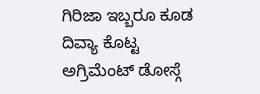ಗಿರಿಜಾ ಇಬ್ಬರೂ ಕೂಡ ದಿವ್ಯಾ ಕೊಟ್ಟ ಅಗ್ರಿಮೆಂಟ್ ಡೋಸ್ಗೆ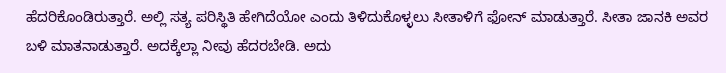ಹೆದರಿಕೊಂಡಿರುತ್ತಾರೆ. ಅಲ್ಲಿ ಸತ್ಯ ಪರಿಸ್ಥಿತಿ ಹೇಗಿದೆಯೋ ಎಂದು ತಿಳಿದುಕೊಳ್ಳಲು ಸೀತಾಳಿಗೆ ಫೋನ್ ಮಾಡುತ್ತಾರೆ. ಸೀತಾ ಜಾನಕಿ ಅವರ ಬಳಿ ಮಾತನಾಡುತ್ತಾರೆ. ಅದಕ್ಕೆಲ್ಲಾ ನೀವು ಹೆದರಬೇಡಿ. ಅದು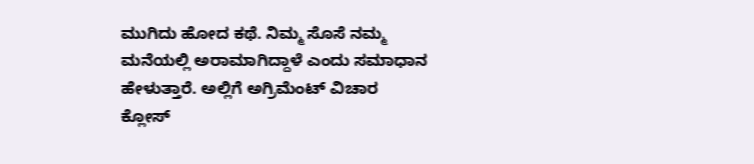ಮುಗಿದು ಹೋದ ಕಥೆ. ನಿಮ್ಮ ಸೊಸೆ ನಮ್ಮ ಮನೆಯಲ್ಲಿ ಅರಾಮಾಗಿದ್ದಾಳೆ ಎಂದು ಸಮಾಧಾನ ಹೇಳುತ್ತಾರೆ. ಅಲ್ಲಿಗೆ ಅಗ್ರಿಮೆಂಟ್ ವಿಚಾರ ಕ್ಲೋಸ್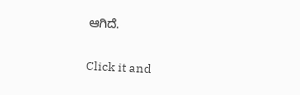ಆಗಿದೆ.


Click it and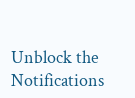Unblock the Notifications